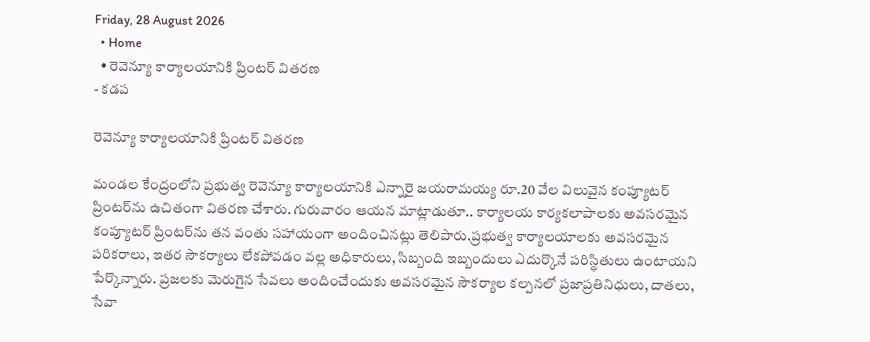Friday, 28 August 2026
  • Home
  • రెవెన్యూ కార్యాలయానికి ప్రింటర్ వితరణ
- కడప

రెవెన్యూ కార్యాలయానికి ప్రింటర్ వితరణ

మండల కేంద్రంలోని ప్రభుత్వ రెవెన్యూ కార్యాలయానికి ఎన్నారై జయరామయ్య రూ.20 వేల విలువైన కంప్యూటర్ ప్రింటర్‌ను ఉచితంగా వితరణ చేశారు. గురువారం ఆయన మాట్లాడుతూ.. కార్యాలయ కార్యకలాపాలకు అవసరమైన కంప్యూటర్ ప్రింటర్‌ను తన వంతు సహాయంగా అందించినట్లు తెలిపారు.ప్రభుత్వ కార్యాలయాలకు అవసరమైన పరికరాలు, ఇతర సౌకర్యాలు లేకపోవడం వల్ల అధికారులు, సిబ్బంది ఇబ్బందులు ఎదుర్కొనే పరిస్థితులు ఉంటాయని పేర్కొన్నారు. ప్రజలకు మెరుగైన సేవలు అందించేందుకు అవసరమైన సౌకర్యాల కల్పనలో ప్రజాప్రతినిధులు, దాతలు, సేవా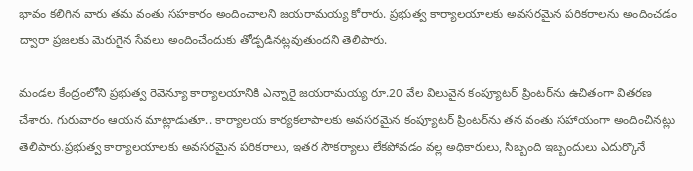భావం కలిగిన వారు తమ వంతు సహకారం అందించాలని జయరామయ్య కోరారు. ప్రభుత్వ కార్యాలయాలకు అవసరమైన పరికరాలను అందించడం ద్వారా ప్రజలకు మెరుగైన సేవలు అందించేందుకు తోడ్పడినట్లవుతుందని తెలిపారు.

మండల కేంద్రంలోని ప్రభుత్వ రెవెన్యూ కార్యాలయానికి ఎన్నారై జయరామయ్య రూ.20 వేల విలువైన కంప్యూటర్ ప్రింటర్‌ను ఉచితంగా వితరణ చేశారు. గురువారం ఆయన మాట్లాడుతూ.. కార్యాలయ కార్యకలాపాలకు అవసరమైన కంప్యూటర్ ప్రింటర్‌ను తన వంతు సహాయంగా అందించినట్లు తెలిపారు.ప్రభుత్వ కార్యాలయాలకు అవసరమైన పరికరాలు, ఇతర సౌకర్యాలు లేకపోవడం వల్ల అధికారులు, సిబ్బంది ఇబ్బందులు ఎదుర్కొనే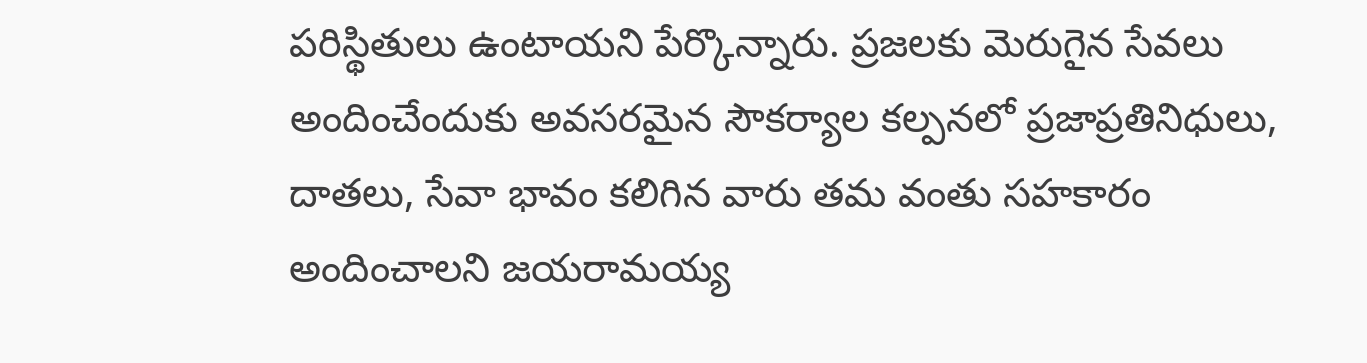పరిస్థితులు ఉంటాయని పేర్కొన్నారు. ప్రజలకు మెరుగైన సేవలు అందించేందుకు అవసరమైన సౌకర్యాల కల్పనలో ప్రజాప్రతినిధులు, దాతలు, సేవా భావం కలిగిన వారు తమ వంతు సహకారం అందించాలని జయరామయ్య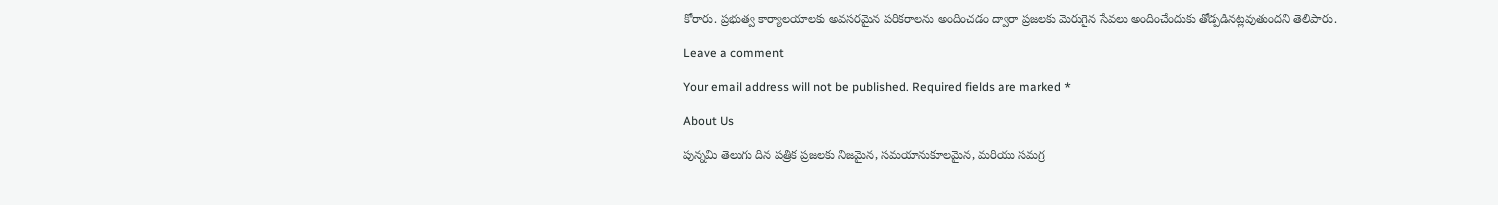కోరారు. ప్రభుత్వ కార్యాలయాలకు అవసరమైన పరికరాలను అందించడం ద్వారా ప్రజలకు మెరుగైన సేవలు అందించేందుకు తోడ్పడినట్లవుతుందని తెలిపారు.

Leave a comment

Your email address will not be published. Required fields are marked *

About Us

పున్నమి తెలుగు దిన పత్రిక ప్రజలకు నిజమైన, సమయానుకూలమైన, మరియు సమగ్ర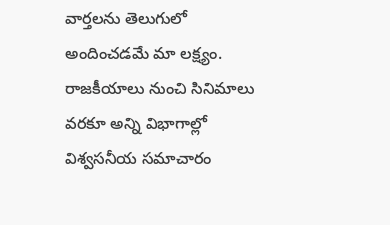వార్తలను తెలుగులో అందించడమే మా లక్ష్యం.
రాజకీయాలు నుంచి సినిమాలు వరకూ అన్ని విభాగాల్లో విశ్వసనీయ సమాచారం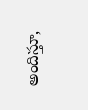అందిస్తూ,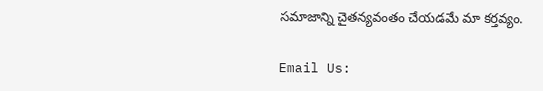సమాజాన్ని చైతన్యవంతం చేయడమే మా కర్తవ్యం.

Email Us: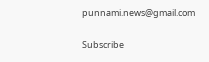punnami.news@gmail.com

Subscribe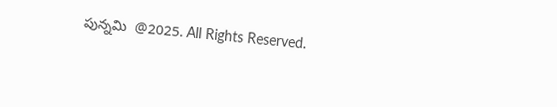పున్నమి  @2025. All Rights Reserved.